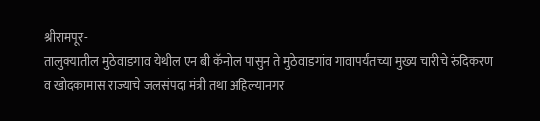श्रीरामपूर-
तालुक्यातील मुठेवाडगाव येथील एन बी कॅनोल पासुन ते मुठेवाडगांव गावापर्यंतच्या मुख्य चारीचे रुंदिकरण व खोदकामास राज्याचे जलसंपदा मंत्री तथा अहिल्यानगर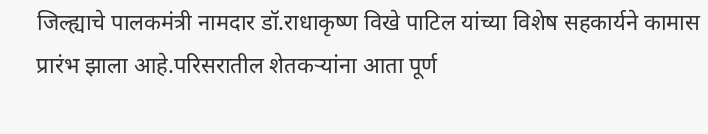जिल्ह्याचे पालकमंत्री नामदार डॉ.राधाकृष्ण विखे पाटिल यांच्या विशेष सहकार्यने कामास प्रारंभ झाला आहे.परिसरातील शेतकऱ्यांना आता पूर्ण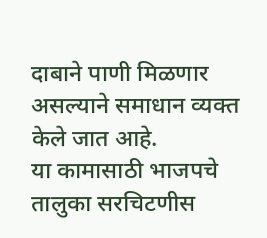दाबाने पाणी मिळणार असल्याने समाधान व्यक्त केले जात आहे.
या कामासाठी भाजपचे तालुका सरचिटणीस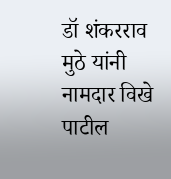डॉ शंकरराव मुठे यांनी नामदार विखे पाटील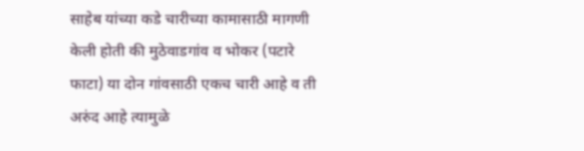साहेब यांच्या कडे चारीच्या कामासाठी मागणी केली होती की मुठेवाडगांव व भोकर (पटारे फाटा) या दोन गांवसाठी एकच चारी आहे व ती अरुंद आहे त्यामुळे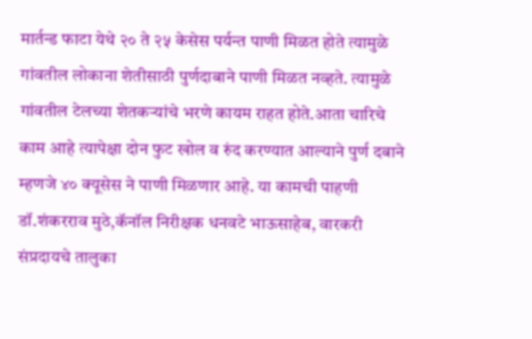मार्तन्ड फाटा येथे २० ते २५ केसेस पर्यन्त पाणी मिळत होते त्यामुळे गांवतील लोकाना शेतीसाठी पुर्णदाबाने पाणी मिळत नव्हते. त्यामुळे गांवतील टेलच्या शेतकऱ्यांचे भरणे कायम राहत होते.आता चारिचे काम आहे त्यापेक्षा दोन फुट खोल व रुंद करण्यात आल्याने पुर्ण दबाने म्हणजे ४० क्यूसेस ने पाणी मिळणार आहे. या कामची पाहणी डॉ.शंकरराव मुठे,कॅनॉल निरीक्षक धनवटे भाऊसाहेब, वारकरी संप्रदायचे तालुका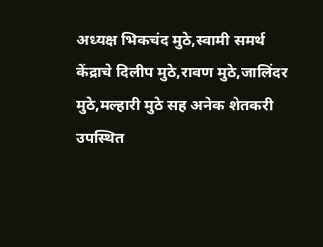अध्यक्ष भिकचंद मुठे,स्वामी समर्थ केंद्राचे दिलीप मुठे,रावण मुठे,जालिंदर मुठे,मल्हारी मुठे सह अनेक शेतकरी उपस्थित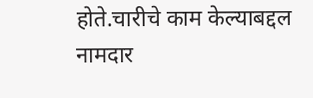होते.चारीचे काम केल्याबद्दल नामदार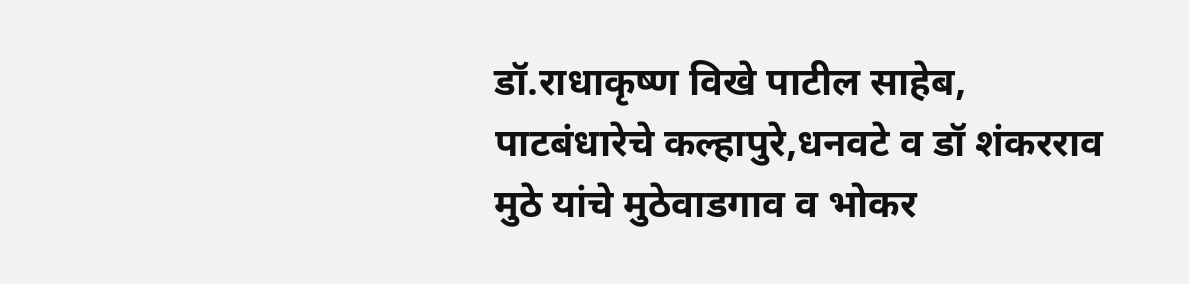डॉ.राधाकृष्ण विखे पाटील साहेब, पाटबंधारेचे कल्हापुरे,धनवटे व डॉ शंकरराव मुठे यांचे मुठेवाडगाव व भोकर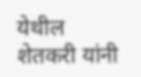येथील शेतकरी यांनी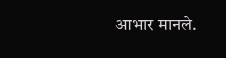आभार मानले.